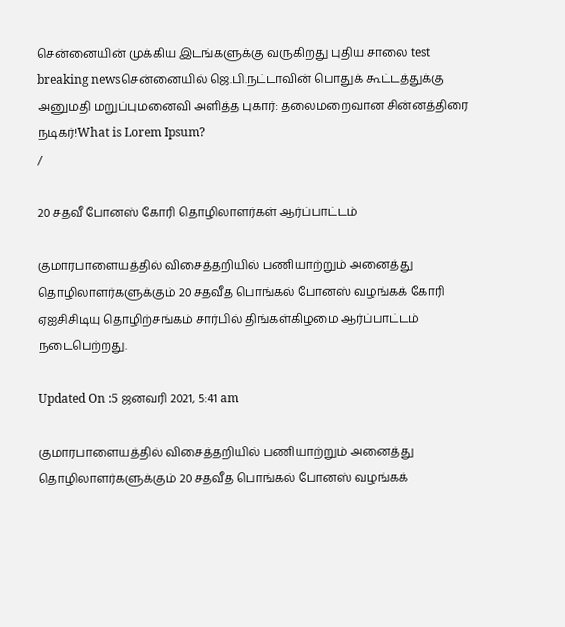சென்னையின் முக்கிய இடங்களுக்கு வருகிறது புதிய சாலை test breaking newsசென்னையில் ஜெ.பி.நட்டாவின் பொதுக் கூட்டத்துக்கு அனுமதி மறுப்புமனைவி அளித்த புகார்: தலைமறைவான சின்னத்திரை நடிகர்!What is Lorem Ipsum?
/

20 சதவீ போனஸ் கோரி தொழிலாளர்கள் ஆர்ப்பாட்டம்

குமாரபாளையத்தில் விசைத்தறியில் பணியாற்றும் அனைத்து தொழிலாளர்களுக்கும் 20 சதவீத பொங்கல் போனஸ் வழங்கக் கோரி ஏஐசிசிடியு தொழிற்சங்கம் சார்பில் திங்கள்கிழமை ஆர்ப்பாட்டம் நடைபெற்றது.

Updated On :5 ஜனவரி 2021, 5:41 am

குமாரபாளையத்தில் விசைத்தறியில் பணியாற்றும் அனைத்து தொழிலாளர்களுக்கும் 20 சதவீத பொங்கல் போனஸ் வழங்கக்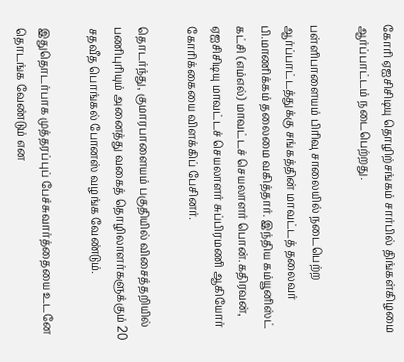கோரி ஏஐசிசிடியு தொழிற்சங்கம் சார்பில் திங்கள்கிழமை ஆர்ப்பாட்டம் நடைபெற்றது.

பள்ளிபாளையம் பிரிவு சாலையில் நடைபெற்ற ஆர்ப்பாட்டத்துக்கு சங்கத்தின் மாவட்டத் தலைவர் பி.மாணிக்கம் தலைமை வகித்தார். இந்திய கம்யூனிஸ்ட் கட்சி (எம்எல்) மாவட்டச் செயலாளர் பொன்.கதிரவன், ஏஐசிசிடியு மாவட்டச் செயலாளர் சுப்பிரமணி ஆகியோர் கோரிக்கையை விளக்கிப் பேசினர்.

தொடர்ந்து, குமாரபாளையம் பகுதியில் விசைத்தறியில் பணிபுரியும் அனைத்து வகைத் தொழிலாளர்களுக்கும் 20 சதவீத பொங்கல் போனஸ் வழங்க வேண்டும்.

இதுதொடர்பாக முத்தரப்புப் பேச்சுவார்த்தையை உடனே தொடங்க வேண்டும் என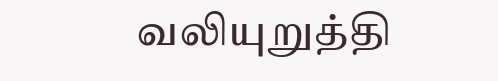வலியுறுத்தி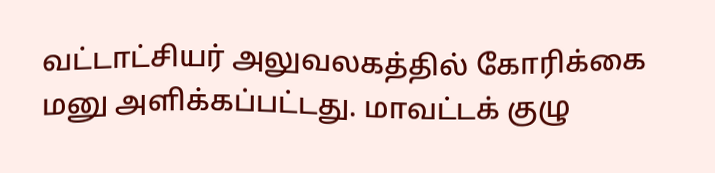வட்டாட்சியர் அலுவலகத்தில் கோரிக்கை மனு அளிக்கப்பட்டது. மாவட்டக் குழு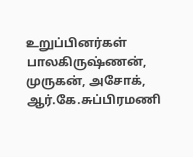உறுப்பினர்கள் பாலகிருஷ்ணன், முருகன், அசோக், ஆர்.கே.சுப்பிரமணி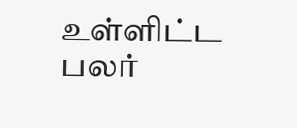உள்ளிட்ட பலர்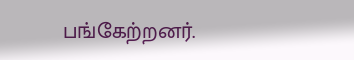பங்கேற்றனர்.